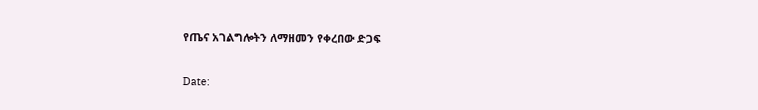የጤና አገልግሎትን ለማዘመን የቀረበው ድጋፍ

Date: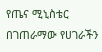የጤና ሚኒስቴር በገጠራማው የሀገራችን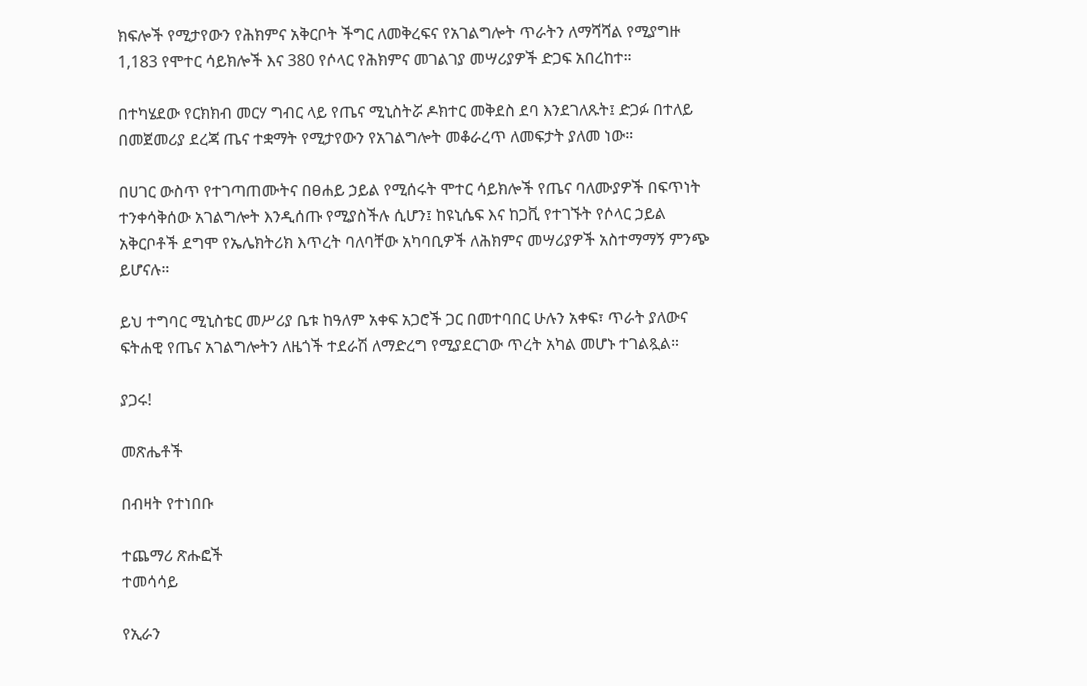ክፍሎች የሚታየውን የሕክምና አቅርቦት ችግር ለመቅረፍና የአገልግሎት ጥራትን ለማሻሻል የሚያግዙ 1,183 የሞተር ሳይክሎች እና 380 የሶላር የሕክምና መገልገያ መሣሪያዎች ድጋፍ አበረከተ።

በተካሄደው የርክክብ መርሃ ግብር ላይ የጤና ሚኒስትሯ ዶክተር መቅደስ ደባ እንደገለጹት፤ ድጋፉ በተለይ በመጀመሪያ ደረጃ ጤና ተቋማት የሚታየውን የአገልግሎት መቆራረጥ ለመፍታት ያለመ ነው።

በሀገር ውስጥ የተገጣጠሙትና በፀሐይ ኃይል የሚሰሩት ሞተር ሳይክሎች የጤና ባለሙያዎች በፍጥነት ተንቀሳቅሰው አገልግሎት እንዲሰጡ የሚያስችሉ ሲሆን፤ ከዩኒሴፍ እና ከጋቪ የተገኙት የሶላር ኃይል አቅርቦቶች ደግሞ የኤሌክትሪክ እጥረት ባለባቸው አካባቢዎች ለሕክምና መሣሪያዎች አስተማማኝ ምንጭ ይሆናሉ።

ይህ ተግባር ሚኒስቴር መሥሪያ ቤቱ ከዓለም አቀፍ አጋሮች ጋር በመተባበር ሁሉን አቀፍ፣ ጥራት ያለውና ፍትሐዊ የጤና አገልግሎትን ለዜጎች ተደራሽ ለማድረግ የሚያደርገው ጥረት አካል መሆኑ ተገልጿል።

ያጋሩ!

መጽሔቶች

በብዛት የተነበቡ

ተጨማሪ ጽሑፎች
ተመሳሳይ

የኢራን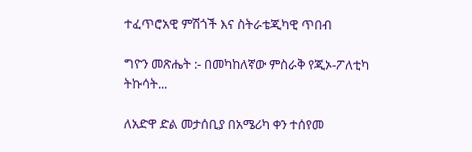ተፈጥሮአዊ ምሽጎች እና ስትራቴጂካዊ ጥበብ

ግዮን መጽሔት :- በመካከለኛው ምስራቅ የጂኦ-ፖለቲካ ትኩሳት...

ለአድዋ ድል መታሰቢያ በአሜሪካ ቀን ተሰየመ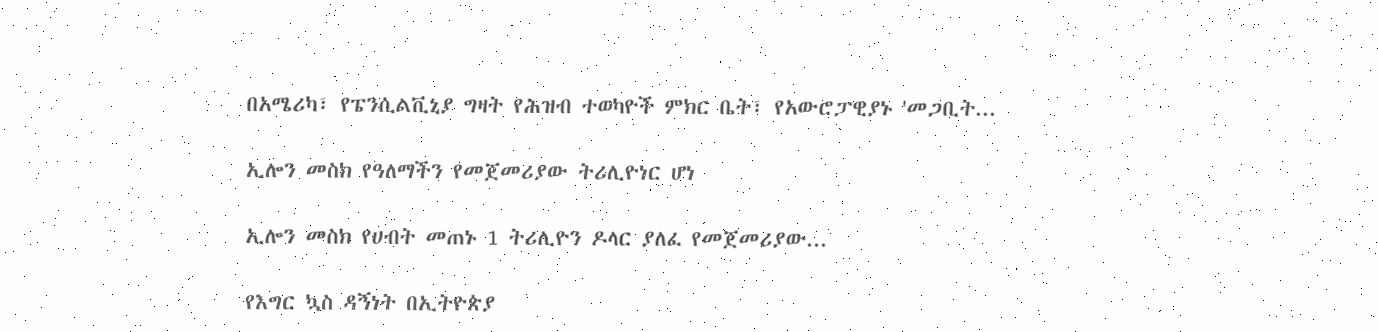በአሜሪካ፣ የፔንሲልቪኒያ ግዛት የሕዝብ ተወካዮች ምክር ቤት፣ የአውሮፓዊያኑ 'መጋቢት...

ኢሎን መስክ የዓለማችን የመጀመሪያው ትሪሊዮነር ሆነ

ኢሎን መስክ የሀብት መጠኑ 1 ትሪሊዮን ዶላር ያለፈ የመጀመሪያው...

የእግር ኳስ ዳኝነት በኢትዮጵያ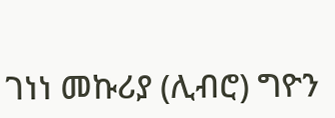ገነነ መኩሪያ (ሊብሮ) ግዮን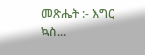መጽሔት :- እግር ኳስ...